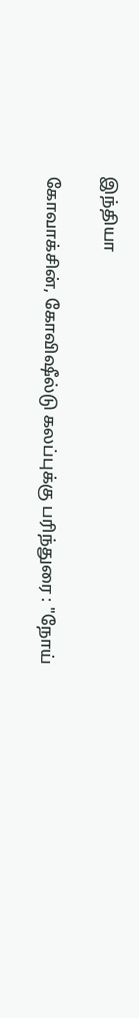இந்தியா

கோவாக்சின், கோவிஷீல்டு கலப்புக்கு பரிந்துரை : "நோய்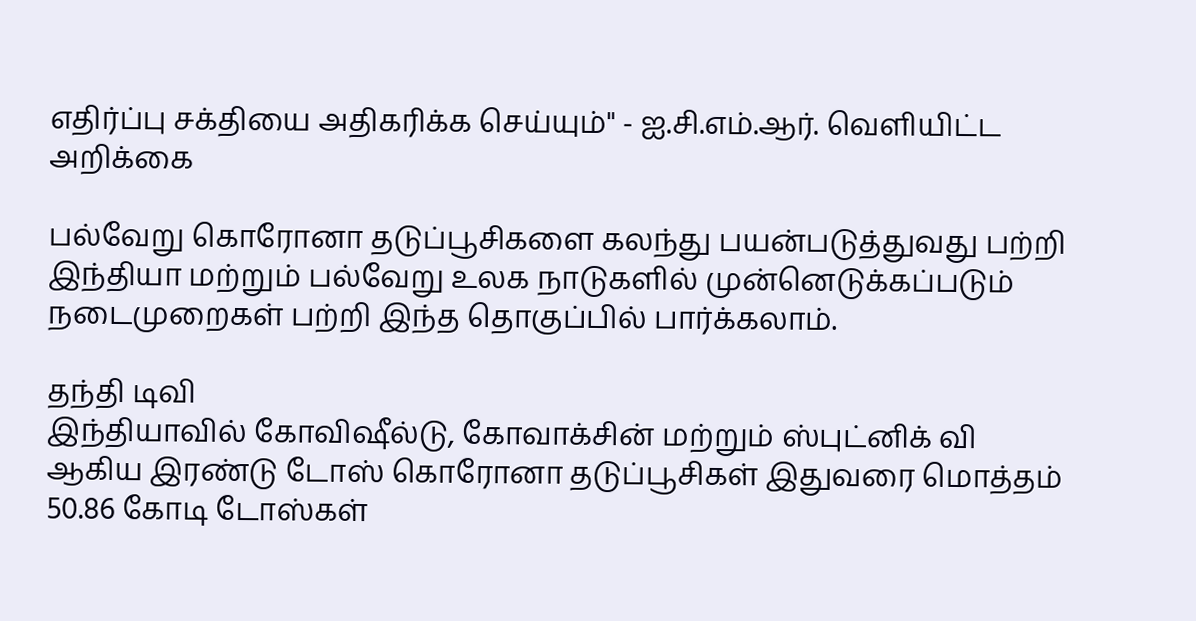எதிர்ப்பு சக்தியை அதிகரிக்க செய்யும்" - ஐ.சி.எம்.ஆர். வெளியிட்ட அறிக்கை

பல்வேறு கொரோனா தடுப்பூசிகளை கலந்து பயன்படுத்துவது பற்றி இந்தியா மற்றும் பல்வேறு உலக நாடுகளில் முன்னெடுக்கப்படும் நடைமுறைகள் பற்றி இந்த தொகுப்பில் பார்க்கலாம்.

தந்தி டிவி
இந்தியாவில் கோவிஷீல்டு, கோவாக்சின் மற்றும் ஸ்புட்னிக் வி ஆகிய இரண்டு டோஸ் கொரோனா தடுப்பூசிகள் இதுவரை மொத்தம் 50.86 கோடி டோஸ்கள்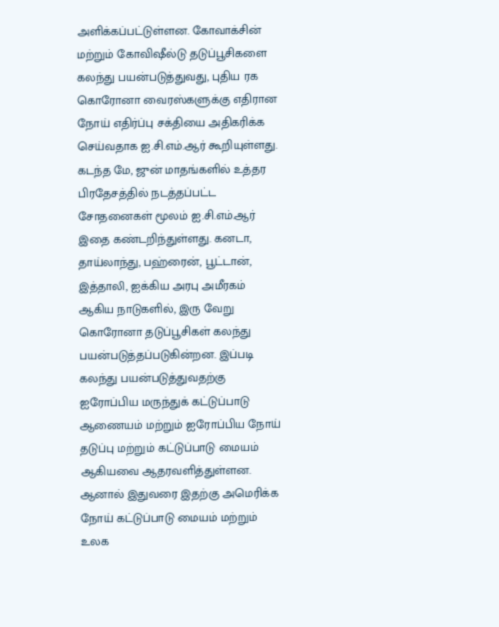அளிக்கப்பட்டுள்ளன. கோவாக்சின் மற்றும் கோவிஷீல்டு தடுப்பூசிகளை கலந்து பயன்படுத்துவது, புதிய ரக கொரோனா வைரஸ்களுக்கு எதிரான நோய் எதிர்ப்பு சக்தியை அதிகரிக்க செய்வதாக ஐ.சி.எம்.ஆர் கூறியுள்ளது. கடந்த மே, ஜுன் மாதங்களில் உத்தர பிரதேசத்தில் நடத்தப்பட்ட சோதனைகள் மூலம் ஐ.சி.எம்.ஆர் இதை கண்டறிந்துள்ளது. கனடா, தாய்லாந்து, பஹ்ரைன், பூட்டான், இத்தாலி, ஐக்கிய அரபு அமீரகம் ஆகிய நாடுகளில், இரு வேறு கொரோனா தடுப்பூசிகள் கலந்து பயன்படுத்தப்படுகின்றன. இப்படி கலந்து பயன்படுத்துவதற்கு ஐரோப்பிய மருந்துக் கட்டுப்பாடு ஆணையம் மற்றும் ஐரோப்பிய நோய் தடுப்பு மற்றும் கட்டுப்பாடு மையம் ஆகியவை ஆதரவளித்துள்ளன. ஆனால் இதுவரை இதற்கு அமெரிக்க நோய் கட்டுப்பாடு மையம் மற்றும் உலக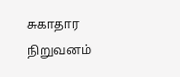சுகாதார நிறுவனம்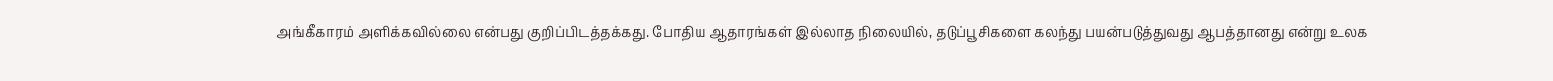அங்கீகாரம் அளிக்கவில்லை என்பது குறிப்பிடத்தக்கது. போதிய ஆதாரங்கள் இல்லாத நிலையில், தடுப்பூசிகளை கலந்து பயன்படுத்துவது ஆபத்தானது என்று உலக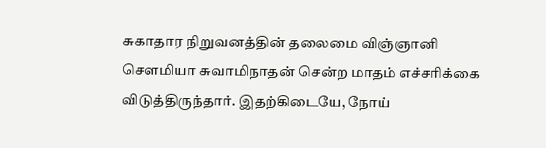சுகாதார நிறுவனத்தின் தலைமை விஞ்ஞானி செளமியா சுவாமிநாதன் சென்ற மாதம் எச்சரிக்கை விடுத்திருந்தார். இதற்கிடையே, நோய்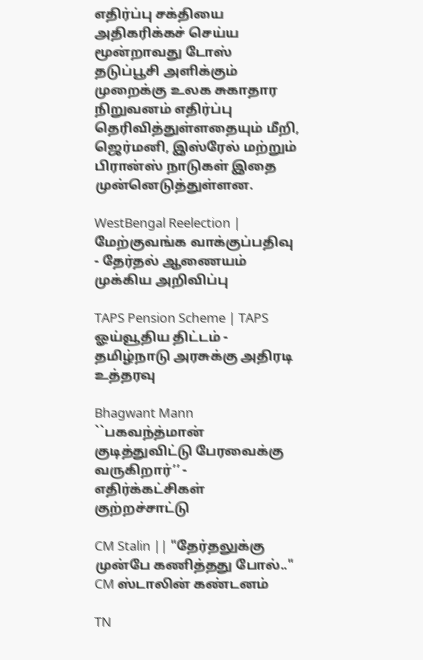எதிர்ப்பு சக்தியை அதிகரிக்கச் செய்ய மூன்றாவது டோஸ் தடுப்பூசி அளிக்கும் முறைக்கு உலக சுகாதார நிறுவனம் எதிர்ப்பு தெரிவித்துள்ளதையும் மீறி, ஜெர்மனி, இஸ்ரேல் மற்றும் பிரான்ஸ் நாடுகள் இதை முன்னெடுத்துள்ளன.

WestBengal Reelection | மேற்குவங்க வாக்குப்பதிவு - தேர்தல் ஆணையம் முக்கிய அறிவிப்பு

TAPS Pension Scheme | TAPS ஓய்வூதிய திட்டம் - தமிழ்நாடு அரசுக்கு அதிரடி உத்தரவு

Bhagwant Mann ``பகவந்த்மான் குடித்துவிட்டு பேரவைக்கு வருகிறார்’’ - எதிர்க்கட்சிகள் குற்றச்சாட்டு

CM Stalin || "தேர்தலுக்கு முன்பே கணித்தது போல்.." CM ஸ்டாலின் கண்டனம்

TN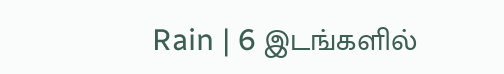Rain | 6 இடங்களில்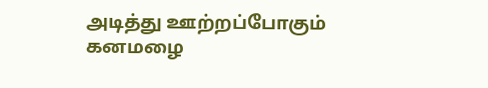அடித்து ஊற்றப்போகும் கனமழை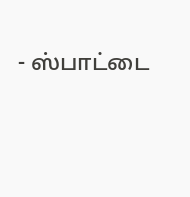- ஸ்பாட்டை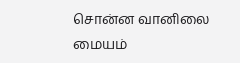சொன்ன வானிலை மையம்